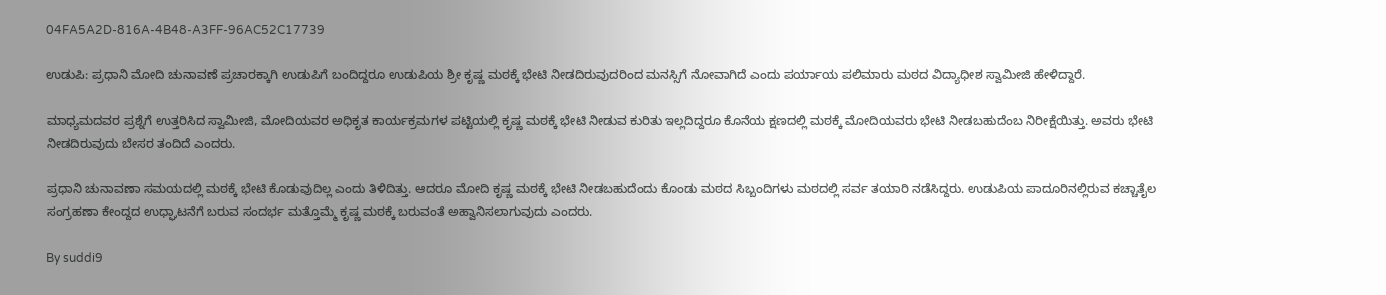04FA5A2D-816A-4B48-A3FF-96AC52C17739

ಉಡುಪಿ: ಪ್ರಧಾನಿ ಮೋದಿ ಚುನಾವಣೆ ಪ್ರಚಾರಕ್ಕಾಗಿ ಉಡುಪಿಗೆ ಬಂದಿದ್ದರೂ ಉಡುಪಿಯ ಶ್ರೀ ಕೃಷ್ಣ ಮಠಕ್ಕೆ ಭೇಟಿ ನೀಡದಿರುವುದರಿಂದ ಮನಸ್ಸಿಗೆ ನೋವಾಗಿದೆ ಎಂದು ಪರ್ಯಾಯ ಪಲಿಮಾರು ಮಠದ ವಿದ್ಯಾಧೀಶ ಸ್ವಾಮೀಜಿ ಹೇಳಿದ್ದಾರೆ.

ಮಾಧ್ಯಮದವರ ಪ್ರಶ್ನೆಗೆ ಉತ್ತರಿಸಿದ ಸ್ವಾಮೀಜಿ, ಮೋದಿಯವರ ಅಧಿಕೃತ ಕಾರ್ಯಕ್ರಮಗಳ ಪಟ್ಟಿಯಲ್ಲಿ ಕೃಷ್ಣ ಮಠಕ್ಕೆ ಭೇಟಿ ನೀಡುವ ಕುರಿತು ಇಲ್ಲದಿದ್ದರೂ ಕೊನೆಯ ಕ್ಷಣದಲ್ಲಿ ಮಠಕ್ಕೆ ಮೋದಿಯವರು ಭೇಟಿ ನೀಡಬಹುದೆಂಬ ನಿರೀಕ್ಷೆಯಿತ್ತು. ಅವರು ಭೇಟಿ ನೀಡದಿರುವುದು ಬೇಸರ ತಂದಿದೆ ಎಂದರು.

ಪ್ರಧಾನಿ ಚುನಾವಣಾ ಸಮಯದಲ್ಲಿ ಮಠಕ್ಕೆ ಭೇಟಿ ಕೊಡುವುದಿಲ್ಲ ಎಂದು ತಿಳಿದಿತ್ತು. ಆದರೂ ಮೋದಿ ಕೃಷ್ಣ ಮಠಕ್ಕೆ ಭೇಟಿ ನೀಡಬಹುದೆಂದು ಕೊಂಡು ಮಠದ ಸಿಬ್ಬಂದಿಗಳು ಮಠದಲ್ಲಿ ಸರ್ವ ತಯಾರಿ ನಡೆಸಿದ್ದರು. ಉಡುಪಿಯ ಪಾದೂರಿನಲ್ಲಿರುವ ಕಚ್ಚಾತೈಲ ಸಂಗ್ರಹಣಾ ಕೇಂದ್ದದ ಉಧ್ಘಾಟನೆಗೆ ಬರುವ ಸಂದರ್ಭ ಮತ್ತೊಮ್ಮೆ ಕೃಷ್ಣ ಮಠಕ್ಕೆ ಬರುವಂತೆ ಅಹ್ವಾನಿಸಲಾಗುವುದು ಎಂದರು.

By suddi9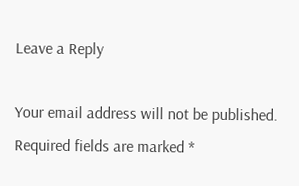Leave a Reply

Your email address will not be published. Required fields are marked *